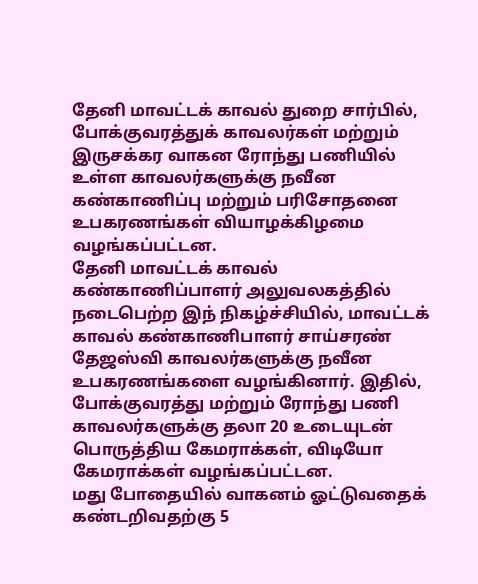தேனி மாவட்டக் காவல் துறை சார்பில், போக்குவரத்துக் காவலர்கள் மற்றும் இருசக்கர வாகன ரோந்து பணியில் உள்ள காவலர்களுக்கு நவீன கண்காணிப்பு மற்றும் பரிசோதனை உபகரணங்கள் வியாழக்கிழமை வழங்கப்பட்டன.
தேனி மாவட்டக் காவல் கண்காணிப்பாளர் அலுவலகத்தில் நடைபெற்ற இந் நிகழ்ச்சியில், மாவட்டக் காவல் கண்காணிபாளர் சாய்சரண் தேஜஸ்வி காவலர்களுக்கு நவீன உபகரணங்களை வழங்கினார். இதில், போக்குவரத்து மற்றும் ரோந்து பணி காவலர்களுக்கு தலா 20 உடையுடன் பொருத்திய கேமராக்கள், விடியோ கேமராக்கள் வழங்கப்பட்டன.
மது போதையில் வாகனம் ஓட்டுவதைக் கண்டறிவதற்கு 5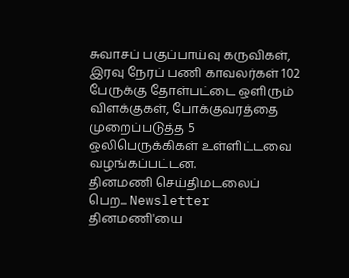சுவாசப் பகுப்பாய்வு கருவிகள், இரவு நேரப் பணி காவலர்கள் 102 பேருக்கு தோள்பட்டை ஒளிரும் விளக்குகள், போக்குவரத்தை முறைப்படுத்த 5 ஒலிபெருக்கிகள் உள்ளிட்டவை வழங்கப்பட்டன.
தினமணி செய்திமடலைப் பெற... Newsletter
தினமணி'யை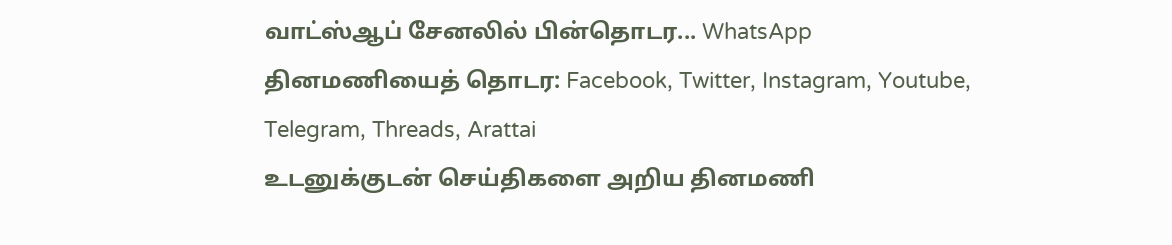வாட்ஸ்ஆப் சேனலில் பின்தொடர... WhatsApp
தினமணியைத் தொடர: Facebook, Twitter, Instagram, Youtube, Telegram, Threads, Arattai
உடனுக்குடன் செய்திகளை அறிய தினமணி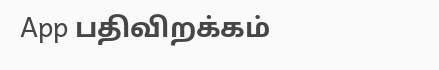App பதிவிறக்கம்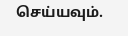செய்யவும்.